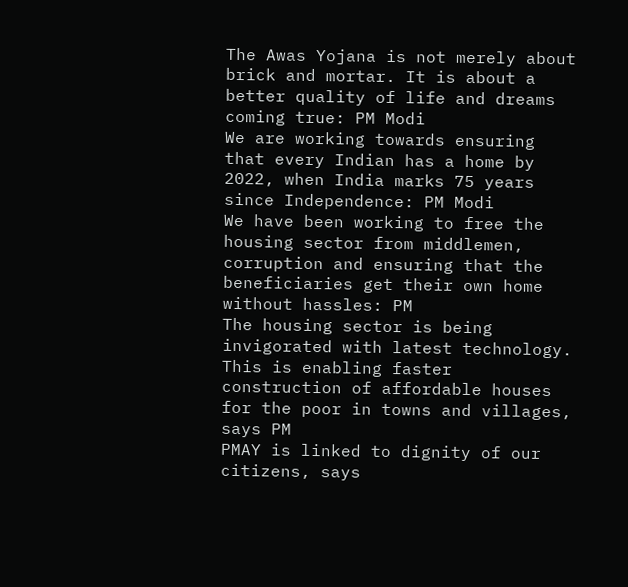The Awas Yojana is not merely about brick and mortar. It is about a better quality of life and dreams coming true: PM Modi
We are working towards ensuring that every Indian has a home by 2022, when India marks 75 years since Independence: PM Modi
We have been working to free the housing sector from middlemen, corruption and ensuring that the beneficiaries get their own home without hassles: PM
The housing sector is being invigorated with latest technology. This is enabling faster construction of affordable houses for the poor in towns and villages, says PM
PMAY is linked to dignity of our citizens, says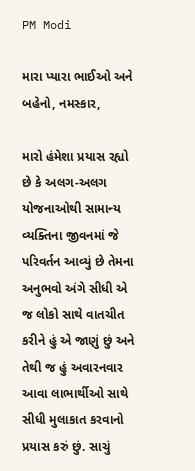PM Modi

મારા પ્યારા ભાઈઓ અને બહેનો, નમસ્કાર,

મારો હંમેશા પ્રયાસ રહ્યો છે કે અલગ-અલગ યોજનાઓથી સામાન્ય વ્યક્તિના જીવનમાં જે પરિવર્તન આવ્યું છે તેમના અનુભવો અંગે સીધી એ જ લોકો સાથે વાતચીત કરીને હું એ જાણું છું અને તેથી જ હું અવારનવાર આવા લાભાર્થીઓ સાથે સીધી મુલાકાત કરવાનો પ્રયાસ કરું છું. સાચું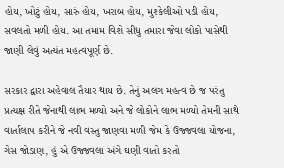હોય, ખોટું હોય, સારું હોય, ખરાબ હોય, મુશ્કેલીઓ પડી હોય, સવલતો મળી હોય. આ તમામ વિશે સીધુ તમારા જેવા લોકો પાસેથી જાણી લેવું અત્યંત મહત્વપૂર્ણ છે.

સરકાર દ્વારા અહેવાલ તૈયાર થાય છે. તેનું અલગ મહત્વ છે જ પરંતુ પ્રત્યક્ષ રીતે જેનાથી લાભ મળ્યો અને જે લોકોને લાભ મળ્યો તેમની સાથે વાર્તાલાપ કરીને જે નવી વસ્તુ જાણવા મળી જેમ કે ઉજ્જવલા યોજના, ગેસ જોડાણ, હું એ ઉજ્જવલા અંગે ઘણી વાતો કરતો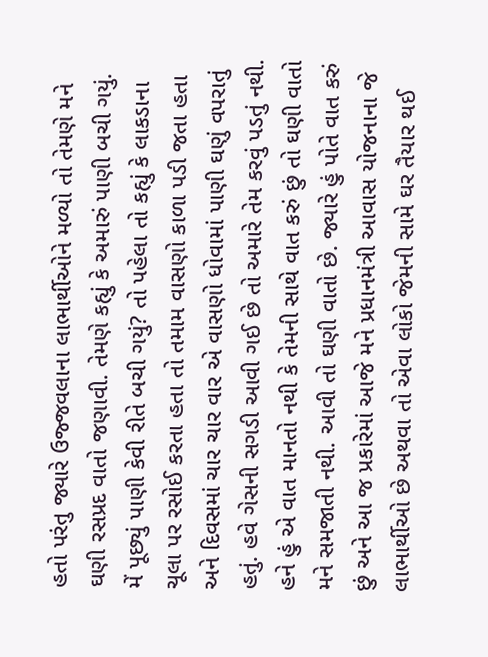હતો પરંતુ જ્યારે ઉજ્જવલાના લાભાર્થીઓને મળ્યો તો તેમણે મને ઘણી રસપ્રદ વાતો જણાવી. તેમણે કહ્યું કે અમારું પાણી બચી ગયું. મેં પૂછ્યું પાણી કેવી રીતે બચી ગયું? તો પહેલા તો કહ્યું કે લાકડાના ચૂલા પર રસોઈ કરતા હતા તો તમામ વાસણો કાળા પડી જતા હતા અને દિવસમાં ચાર ચાર વાર એ વાસણો ધોવામાં પાણી ઘણું વપરાતું હતું. હવે ગેસની સગડી આવી ગઈ છે તો અમારે તેમ કરવું પડતું નથી. હને હું એ વાત માનતો નથી કે તેમની સાથે વાત કરું છું તો ઘણી વાતો મને સમજાતી નથી. આવી તો ઘણી વાતો છે. જ્યારે હું પોતે વાત કરું છું અને આ જ પ્રકારેમાં આજે મને પ્રધાનમંત્રી આવાસ યોજનાના જે લાભાર્થીઓ છે અથવા તો એવા લોકો જેમની સામે ઘર તૈયાર થઈ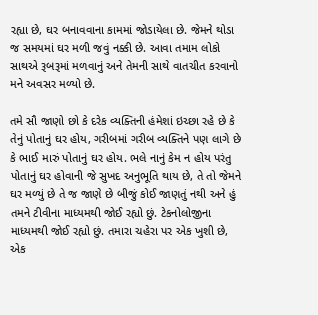રહ્યા છે, ઘર બનાવવાના કામમાં જોડાયેલા છે. જેમને થોડા જ સમયમાં ઘર મળી જવું નક્કી છે. આવા તમામ લોકો સાથએ રૂબરૂમાં મળવાનું અને તેમની સાથે વાતચીત કરવાનો મને અવસર મળ્યો છે.

તમે સૌ જાણો છો કે દરેક વ્યક્તિની હંમેશાં ઇચ્છા રહે છે કે તેનું પોતાનું ઘર હોય, ગરીબમાં ગરીબ વ્યક્તિને પણ લાગે છે કે ભાઈ મારું પોતાનું ઘર હોય. ભલે નાનું કેમ ન હોય પરંતુ પોતાનું ઘર હોવાની જે સુખદ અનુભૂતિ થાય છે, તે તો જેમને ઘર મળ્યું છે તે જ જાણે છે બીજું કોઈ જાણતું નથી અને હું તમને ટીવીના માધ્યમથી જોઈ રહ્યો છું. ટેકનોલોજીના માધ્યમથી જોઈ રહ્યો છું. તમારા ચહેરા પર એક ખુશી છે, એક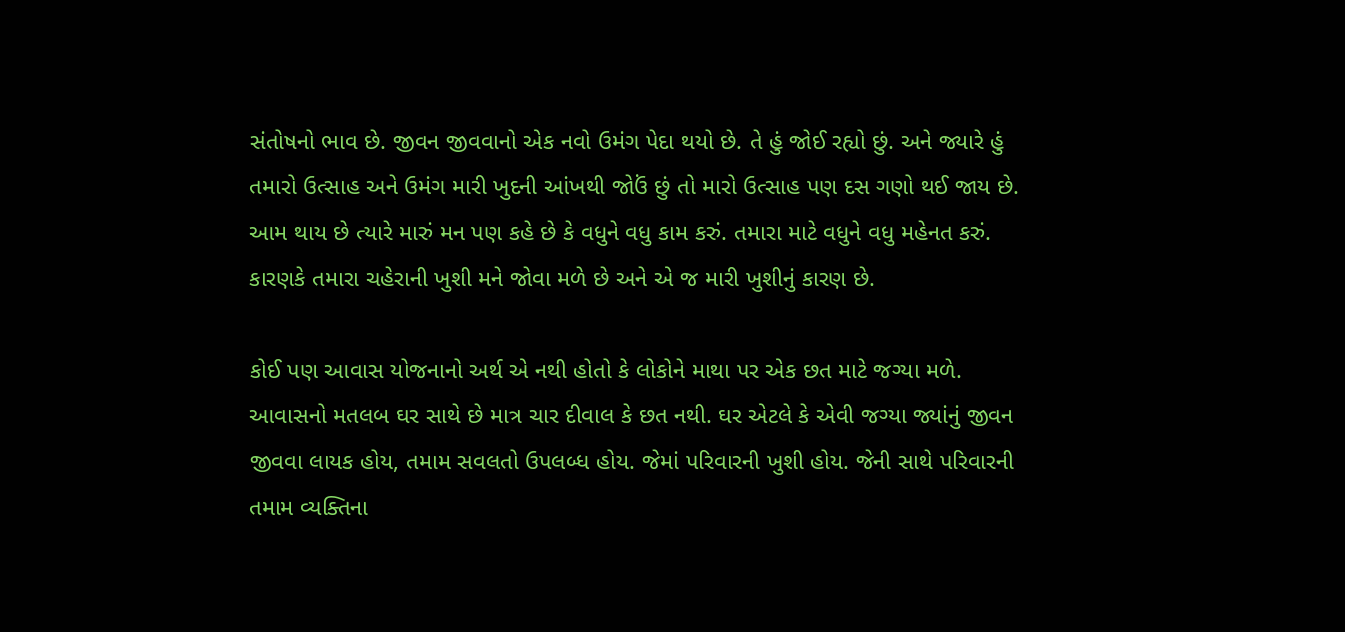સંતોષનો ભાવ છે. જીવન જીવવાનો એક નવો ઉમંગ પેદા થયો છે. તે હું જોઈ રહ્યો છું. અને જ્યારે હું તમારો ઉત્સાહ અને ઉમંગ મારી ખુદની આંખથી જોઉં છું તો મારો ઉત્સાહ પણ દસ ગણો થઈ જાય છે. આમ થાય છે ત્યારે મારું મન પણ કહે છે કે વધુને વધુ કામ કરું. તમારા માટે વધુને વધુ મહેનત કરું. કારણકે તમારા ચહેરાની ખુશી મને જોવા મળે છે અને એ જ મારી ખુશીનું કારણ છે.

કોઈ પણ આવાસ યોજનાનો અર્થ એ નથી હોતો કે લોકોને માથા પર એક છત માટે જગ્યા મળે. આવાસનો મતલબ ઘર સાથે છે માત્ર ચાર દીવાલ કે છત નથી. ઘર એટલે કે એવી જગ્યા જ્યાંનું જીવન જીવવા લાયક હોય, તમામ સવલતો ઉપલબ્ધ હોય. જેમાં પરિવારની ખુશી હોય. જેની સાથે પરિવારની તમામ વ્યક્તિના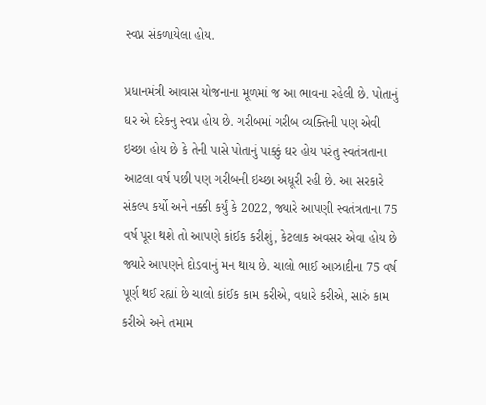સ્વપ્ન સંકળાયેલા હોય.

પ્રધાનમંત્રી આવાસ યોજનાના મૂળમાં જ આ ભાવના રહેલી છે. પોતાનું ઘર એ દરેકનુ સ્વપ્ન હોય છે. ગરીબમાં ગરીબ વ્યક્તિની પણ એવી ઇચ્છા હોય છે કે તેની પાસે પોતાનું પાક્કું ઘર હોય પરંતુ સ્વતંત્રતાના આટલા વર્ષ પછી પણ ગરીબની ઇચ્છા અધૂરી રહી છે. આ સરકારે સંકલ્પ કર્યો અને નક્કી કર્યું કે 2022, જ્યારે આપણી સ્વતંત્રતાના 75 વર્ષ પૂરા થશે તો આપણે કાંઈક કરીશું, કેટલાક અવસર એવા હોય છે જ્યારે આપણને દોડવાનું મન થાય છે. ચાલો ભાઈ આઝાદીના 75 વર્ષ પૂર્ણ થઈ રહ્યાં છે ચાલો કાંઈક કામ કરીએ, વધારે કરીએ, સારું કામ કરીએ અને તમામ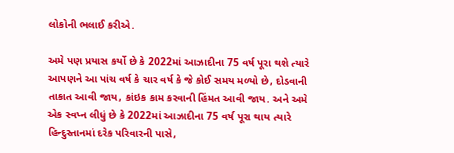લોકોની ભલાઈ કરીએ.

અમે પણ પ્રયાસ કર્યો છે કે 2022માં આઝાદીના 75 વર્ષ પૂરા થશે ત્યારે આપણને આ પાંચ વર્ષ કે ચાર વર્ષ કે જે કોઈ સમય મળ્યો છે, દોડવાની તાકાત આવી જાય, કાંઇક કામ કરવાની હિંમત આવી જાય. અને અમે એક સ્વપ્ન લીધું છે કે 2022માં આઝાદીના 75 વર્ષ પૂરા થાય ત્યારે હિન્દુસ્તાનમાં દરેક પરિવારની પાસે,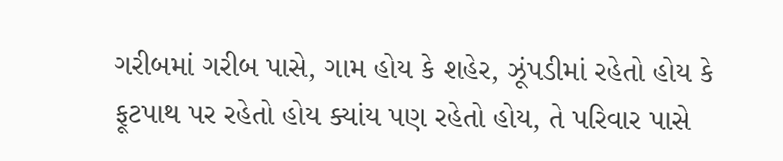ગરીબમાં ગરીબ પાસે, ગામ હોય કે શહેર, ઝૂંપડીમાં રહેતો હોય કે ફૂટપાથ પર રહેતો હોય ક્યાંય પણ રહેતો હોય, તે પરિવાર પાસે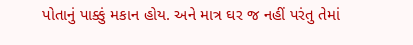પોતાનું પાક્કું મકાન હોય. અને માત્ર ઘર જ નહીં પરંતુ તેમાં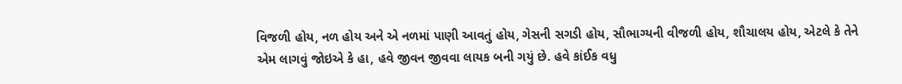વિજળી હોય, નળ હોય અને એ નળમાં પાણી આવતું હોય, ગેસની સગડી હોય, સૌભાગ્યની વીજળી હોય, શૌચાલય હોય, એટલે કે તેને એમ લાગવું જોઇએ કે હા, હવે જીવન જીવવા લાયક બની ગયું છે. હવે કાંઈક વધુ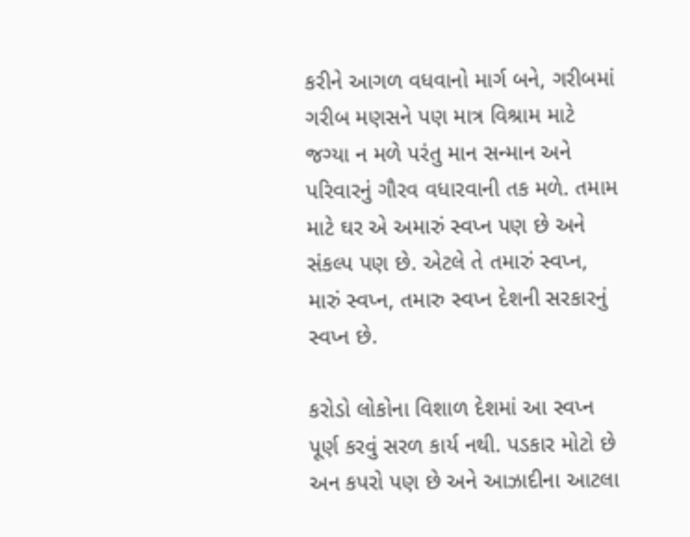કરીને આગળ વધવાનો માર્ગ બને, ગરીબમાં ગરીબ મણસને પણ માત્ર વિશ્રામ માટે જગ્યા ન મળે પરંતુ માન સન્માન અને પરિવારનું ગૌરવ વધારવાની તક મળે. તમામ માટે ઘર એ અમારું સ્વપ્ન પણ છે અને સંકલ્પ પણ છે. એટલે તે તમારું સ્વપ્ન, મારું સ્વપ્ન, તમારુ સ્વપ્ન દેશની સરકારનું સ્વપ્ન છે.

કરોડો લોકોના વિશાળ દેશમાં આ સ્વપ્ન પૂર્ણ કરવું સરળ કાર્ય નથી. પડકાર મોટો છે અન કપરો પણ છે અને આઝાદીના આટલા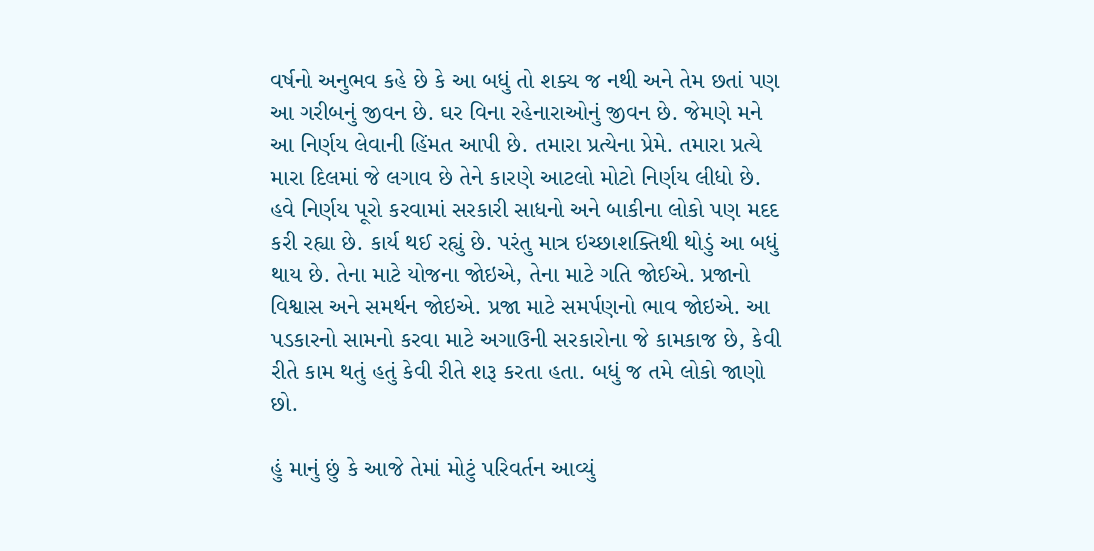વર્ષનો અનુભવ કહે છે કે આ બધું તો શક્ય જ નથી અને તેમ છતાં પણ આ ગરીબનું જીવન છે. ઘર વિના રહેનારાઓનું જીવન છે. જેમણે મને આ નિર્ણય લેવાની હિંમત આપી છે. તમારા પ્રત્યેના પ્રેમે. તમારા પ્રત્યે મારા દિલમાં જે લગાવ છે તેને કારણે આટલો મોટો નિર્ણય લીધો છે. હવે નિર્ણય પૂરો કરવામાં સરકારી સાધનો અને બાકીના લોકો પણ મદદ કરી રહ્યા છે. કાર્ય થઈ રહ્યું છે. પરંતુ માત્ર ઇચ્છાશક્તિથી થોડું આ બધું થાય છે. તેના માટે યોજના જોઇએ, તેના માટે ગતિ જોઈએ. પ્રજાનો વિશ્વાસ અને સમર્થન જોઇએ. પ્રજા માટે સમર્પણનો ભાવ જોઇએ. આ પડકારનો સામનો કરવા માટે અગાઉની સરકારોના જે કામકાજ છે, કેવી રીતે કામ થતું હતું કેવી રીતે શરૂ કરતા હતા. બધું જ તમે લોકો જાણો છો.

હું માનું છું કે આજે તેમાં મોટું પરિવર્તન આવ્યું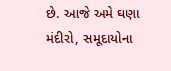છે. આજે અમે ઘણા મંદીરો, સમૂદાયોના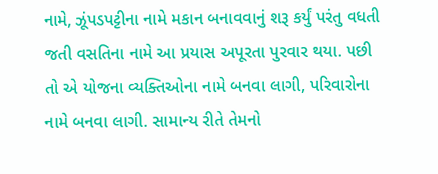નામે, ઝૂંપડપટ્ટીના નામે મકાન બનાવવાનું શરૂ કર્યું પરંતુ વધતી જતી વસતિના નામે આ પ્રયાસ અપૂરતા પુરવાર થયા. પછી તો એ યોજના વ્યક્તિઓના નામે બનવા લાગી, પરિવારોના નામે બનવા લાગી. સામાન્ય રીતે તેમનો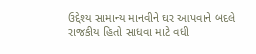ઉદ્દેશ્ય સામાન્ય માનવીને ઘર આપવાને બદલે રાજકીય હિતો સાધવા માટે વધી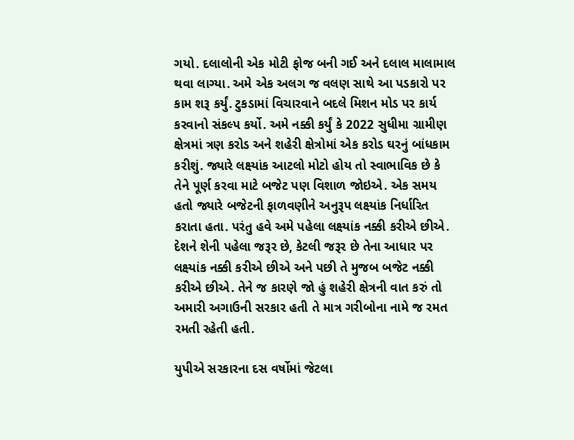ગયો. દલાલોની એક મોટી ફોજ બની ગઈ અને દલાલ માલામાલ થવા લાગ્યા. અમે એક અલગ જ વલણ સાથે આ પડકારો પર કામ શરૂ કર્યું. ટુકડામાં વિચારવાને બદલે મિશન મોડ પર કાર્ય કરવાનો સંકલ્પ કર્યો. અમે નક્કી કર્યું કે 2022 સુધીમા ગ્રામીણ ક્ષેત્રમાં ત્રણ કરોડ અને શહેરી ક્ષેત્રોમાં એક કરોડ ઘરનું બાંધકામ કરીશું. જ્યારે લક્ષ્યાંક આટલો મોટો હોય તો સ્વાભાવિક છે કે તેને પૂર્ણ કરવા માટે બજેટ પણ વિશાળ જોઇએ. એક સમય હતો જ્યારે બજેટની ફાળવણીને અનુરૂપ લક્ષ્યાંક નિર્ધારિત કરાતા હતા. પરંતુ હવે અમે પહેલા લક્ષ્યાંક નક્કી કરીએ છીએ. દેશને શેની પહેલા જરૂર છે, કેટલી જરૂર છે તેના આધાર પર લક્ષ્યાંક નક્કી કરીએ છીએ અને પછી તે મુજબ બજેટ નક્કી કરીએ છીએ. તેને જ કારણે જો હું શહેરી ક્ષેત્રની વાત કરું તો અમારી અગાઉની સરકાર હતી તે માત્ર ગરીબોના નામે જ રમત રમતી રહેતી હતી.

યુપીએ સરકારના દસ વર્ષોમાં જેટલા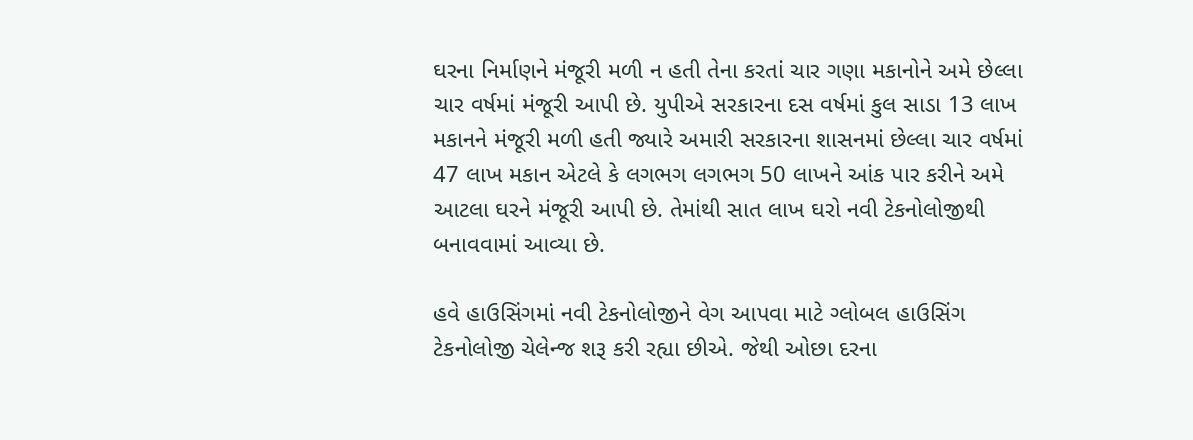ઘરના નિર્માણને મંજૂરી મળી ન હતી તેના કરતાં ચાર ગણા મકાનોને અમે છેલ્લા ચાર વર્ષમાં મંજૂરી આપી છે. યુપીએ સરકારના દસ વર્ષમાં કુલ સાડા 13 લાખ મકાનને મંજૂરી મળી હતી જ્યારે અમારી સરકારના શાસનમાં છેલ્લા ચાર વર્ષમાં 47 લાખ મકાન એટલે કે લગભગ લગભગ 50 લાખને આંક પાર કરીને અમે આટલા ઘરને મંજૂરી આપી છે. તેમાંથી સાત લાખ ઘરો નવી ટેકનોલોજીથી બનાવવામાં આવ્યા છે.

હવે હાઉસિંગમાં નવી ટેકનોલોજીને વેગ આપવા માટે ગ્લોબલ હાઉસિંગ ટેકનોલોજી ચેલેન્જ શરૂ કરી રહ્યા છીએ. જેથી ઓછા દરના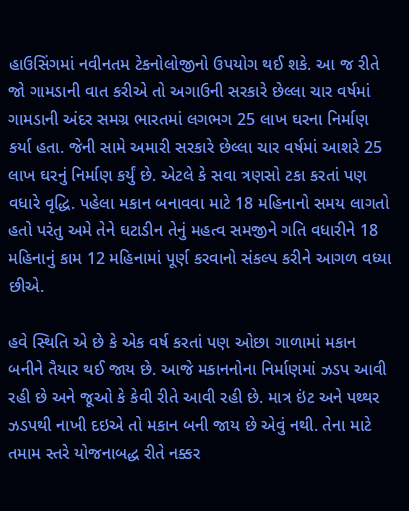હાઉસિંગમાં નવીનતમ ટેકનોલોજીનો ઉપયોગ થઈ શકે. આ જ રીતે જો ગામડાની વાત કરીએ તો અગાઉની સરકારે છેલ્લા ચાર વર્ષમાં ગામડાની અંદર સમગ્ર ભારતમાં લગભગ 25 લાખ ઘરના નિર્માણ કર્યા હતા. જેની સામે અમારી સરકારે છેલ્લા ચાર વર્ષમાં આશરે 25 લાખ ઘરનું નિર્માણ કર્યું છે. એટલે કે સવા ત્રણસો ટકા કરતાં પણ વધારે વૃદ્ધિ. પહેલા મકાન બનાવવા માટે 18 મહિનાનો સમય લાગતો હતો પરંતુ અમે તેને ઘટાડીન તેનું મહત્વ સમજીને ગતિ વધારીને 18 મહિનાનું કામ 12 મહિનામાં પૂર્ણ કરવાનો સંકલ્પ કરીને આગળ વધ્યા છીએ.

હવે સ્થિતિ એ છે કે એક વર્ષ કરતાં પણ ઓછા ગાળામાં મકાન બનીને તૈયાર થઈ જાય છે. આજે મકાનનોના નિર્માણમાં ઝડપ આવી રહી છે અને જૂઓ કે કેવી રીતે આવી રહી છે. માત્ર ઇંટ અને પથ્થર ઝડપથી નાખી દઇએ તો મકાન બની જાય છે એવું નથી. તેના માટે તમામ સ્તરે યોજનાબદ્ધ રીતે નક્કર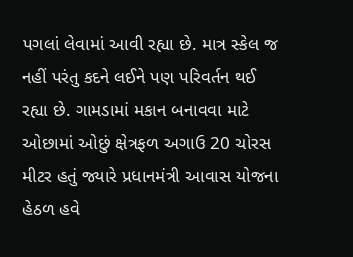પગલાં લેવામાં આવી રહ્યા છે. માત્ર સ્કેલ જ નહીં પરંતુ કદને લઈને પણ પરિવર્તન થઈ રહ્યા છે. ગામડામાં મકાન બનાવવા માટે ઓછામાં ઓછું ક્ષેત્રફળ અગાઉ 20 ચોરસ મીટર હતું જ્યારે પ્રધાનમંત્રી આવાસ યોજના હેઠળ હવે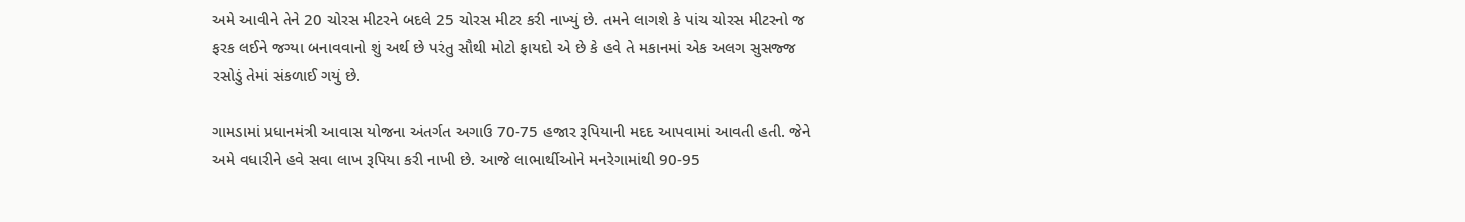અમે આવીને તેને 20 ચોરસ મીટરને બદલે 25 ચોરસ મીટર કરી નાખ્યું છે. તમને લાગશે કે પાંચ ચોરસ મીટરનો જ ફરક લઈને જગ્યા બનાવવાનો શું અર્થ છે પરંતુ સૌથી મોટો ફાયદો એ છે કે હવે તે મકાનમાં એક અલગ સુસજ્જ રસોડું તેમાં સંકળાઈ ગયું છે.

ગામડામાં પ્રધાનમંત્રી આવાસ યોજના અંતર્ગત અગાઉ 70-75 હજાર રૂપિયાની મદદ આપવામાં આવતી હતી. જેને અમે વધારીને હવે સવા લાખ રૂપિયા કરી નાખી છે. આજે લાભાર્થીઓને મનરેગામાંથી 90-95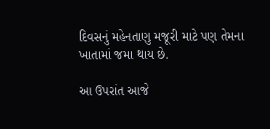દિવસનું મહેનતાણુ મજૂરી માટે પણ તેમના ખાતામાં જમા થાય છે.

આ ઉપરાંત આજે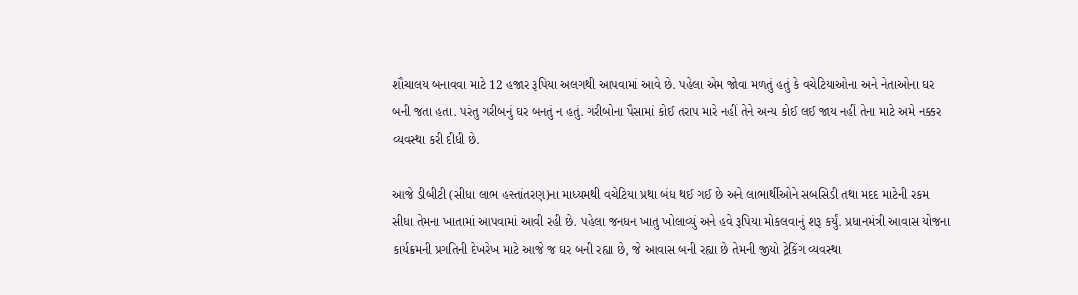શૌચાલય બનાવવા માટે 12 હજાર રૂપિયા અલગથી આપવામાં આવે છે. પહેલા એમ જોવા મળતું હતું કે વચેટિયાઓના અને નેતાઓના ઘર બની જતા હતા. પરંતુ ગરીબનું ઘર બનતું ન હતું. ગરીબોના પૈસામાં કોઈ તરાપ મારે નહીં તેને અન્ય કોઈ લઈ જાય નહીં તેના માટે અમે નક્કર વ્યવસ્થા કરી દીધી છે.

આજે ડીબીટી (સીધા લાભ હસ્તાંતરણ)ના માધ્યમથી વચેટિયા પ્રથા બંધ થઈ ગઈ છે અને લાભાર્થીઓને સબસિડી તથા મદદ માટેની રકમ સીધા તેમના ખાતામાં આપવામાં આવી રહી છે. પહેલા જનધન ખાતુ ખોલાવ્યું અને હવે રૂપિયા મોકલવાનું શરૂ કર્યું. પ્રધાનમંત્રી આવાસ યોજના કાર્યક્રમની પ્રગતિની દેખરેખ માટે આજે જ ઘર બની રહ્યા છે, જે આવાસ બની રહ્યા છે તેમની જીયો ટ્રેકિંગ વ્યવસ્થા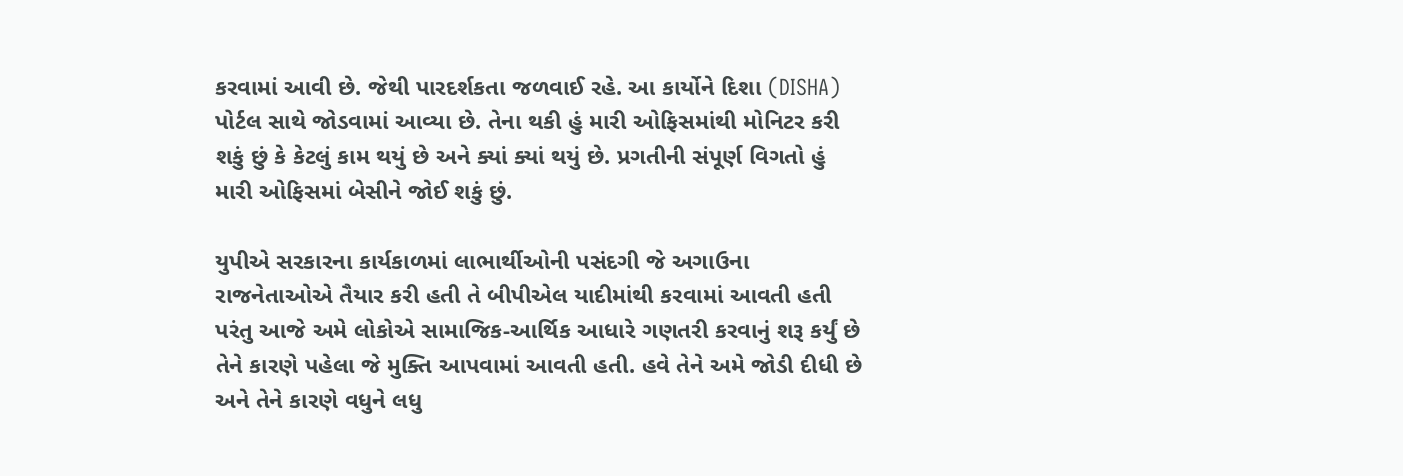કરવામાં આવી છે. જેથી પારદર્શકતા જળવાઈ રહે. આ કાર્યોને દિશા (DISHA) પોર્ટલ સાથે જોડવામાં આવ્યા છે. તેના થકી હું મારી ઓફિસમાંથી મોનિટર કરી શકું છું કે કેટલું કામ થયું છે અને ક્યાં ક્યાં થયું છે. પ્રગતીની સંપૂર્ણ વિગતો હું મારી ઓફિસમાં બેસીને જોઈ શકું છું.

યુપીએ સરકારના કાર્યકાળમાં લાભાર્થીઓની પસંદગી જે અગાઉના રાજનેતાઓએ તૈયાર કરી હતી તે બીપીએલ યાદીમાંથી કરવામાં આવતી હતી પરંતુ આજે અમે લોકોએ સામાજિક-આર્થિક આધારે ગણતરી કરવાનું શરૂ કર્યું છે તેને કારણે પહેલા જે મુક્તિ આપવામાં આવતી હતી. હવે તેને અમે જોડી દીધી છે અને તેને કારણે વધુને લધુ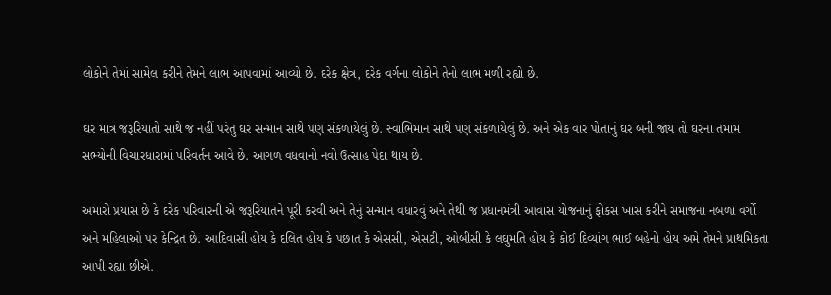લોકોને તેમાં સામેલ કરીને તેમને લાભ આપવામાં આવ્યો છે. દરેક ક્ષેત્ર, દરેક વર્ગના લોકોને તેનો લાભ મળી રહ્યો છે.

ઘર માત્ર જરૂરિયાતો સાથે જ નહીં પરંતુ ઘર સન્માન સાથે પણ સંકળાયેલું છે. સ્વાભિમાન સાથે પણ સંકળાયેલું છે. અને એક વાર પોતાનું ઘર બની જાય તો ઘરના તમામ સભ્યોની વિચારધારામાં પરિવર્તન આવે છે. આગળ વધવાનો નવો ઉત્સાહ પેદા થાય છે.

અમારો પ્રયાસ છે કે દરેક પરિવારની એ જરૂરિયાતને પૂરી કરવી અને તેનું સન્માન વધારવું અને તેથી જ પ્રધાનમંત્રી આવાસ યોજનાનું ફોકસ ખાસ કરીને સમાજના નબળા વર્ગો અને મહિલાઓ પર કેન્દ્રિત છે. આદિવાસી હોય કે દલિત હોય કે પછાત કે એસસી, એસટી, ઓબીસી કે લઘુમતિ હોય કે કોઈ દિવ્યાંગ ભાઈ બહેનો હોય અમે તેમને પ્રાથમિકતા આપી રહ્યા છીએ.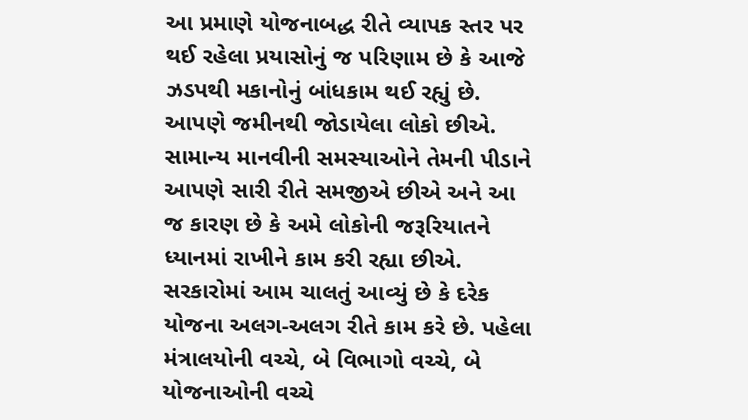આ પ્રમાણે યોજનાબદ્ધ રીતે વ્યાપક સ્તર પર થઈ રહેલા પ્રયાસોનું જ પરિણામ છે કે આજે ઝડપથી મકાનોનું બાંધકામ થઈ રહ્યું છે. આપણે જમીનથી જોડાયેલા લોકો છીએ. સામાન્ય માનવીની સમસ્યાઓને તેમની પીડાને આપણે સારી રીતે સમજીએ છીએ અને આ જ કારણ છે કે અમે લોકોની જરૂરિયાતને ધ્યાનમાં રાખીને કામ કરી રહ્યા છીએ. સરકારોમાં આમ ચાલતું આવ્યું છે કે દરેક યોજના અલગ-અલગ રીતે કામ કરે છે. પહેલા મંત્રાલયોની વચ્ચે, બે વિભાગો વચ્ચે, બે યોજનાઓની વચ્ચે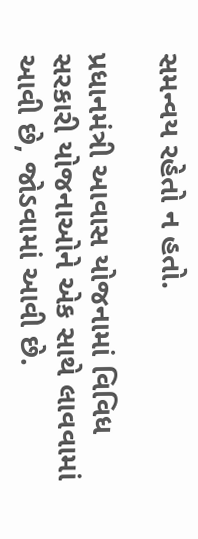સમન્વય રહેતો ન હતો.

પ્રધાનમંત્રી આવાસ યોજનામાં વિવિધ સરકારી યોજનાઓને એક સાથે લાવવામાં આવી છે, જોડવામાં આવી છે.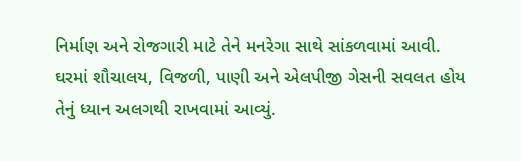નિર્માણ અને રોજગારી માટે તેને મનરેગા સાથે સાંકળવામાં આવી. ઘરમાં શૌચાલય, વિજળી, પાણી અને એલપીજી ગેસની સવલત હોય તેનું ધ્યાન અલગથી રાખવામાં આવ્યું.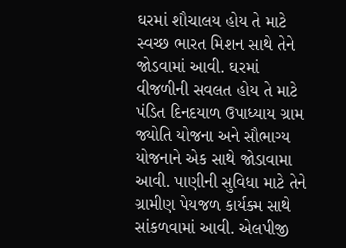ઘરમાં શૌચાલય હોય તે માટે સ્વચ્છ ભારત મિશન સાથે તેને જોડવામાં આવી. ઘરમાં વીજળીની સવલત હોય તે માટે પંડિત દિનદયાળ ઉપાધ્યાય ગ્રામ જ્યોતિ યોજના અને સૌભાગ્ય યોજનાને એક સાથે જોડાવામા આવી. પાણીની સુવિધા માટે તેને ગ્રામીણ પેયજળ કાર્યક્મ સાથે સાંકળવામાં આવી. એલપીજી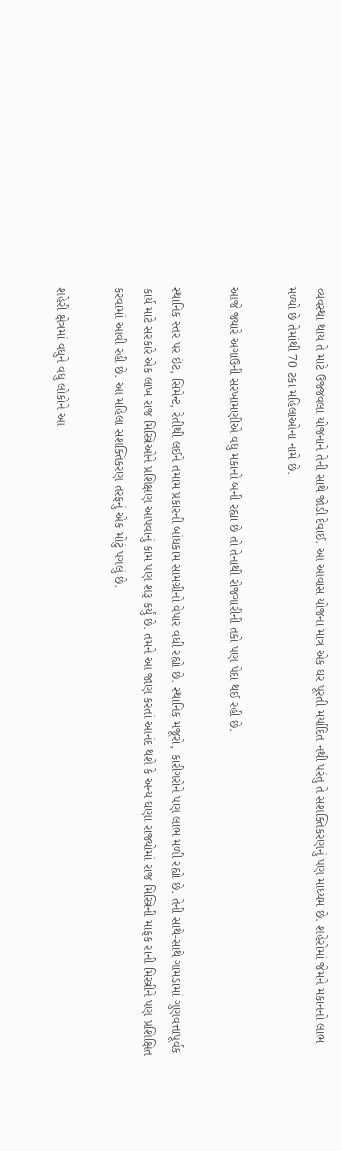વ્યવસ્થા થાય તે માટે ઉજ્જવલા યોજનાને તેની સાથે જોડી દેવાઈ. આ આવાસ યોજના માત્ર એક ઘર પૂરતી મર્યાદિત નથી પરંતુ તે સશક્તિકરણનું પણ માધ્યમ છે. શહેરોમાં જેમને મકાનનો લાભ મળ્યો છે તેમાંથી 70 ટકા મહિલાઓના નામે છે.

આજે જ્યારે અગાઉની સરખામણીએ વધુ મકાનો બની રહ્યા છે તો તેનાથી રોજગારીની તકો પણ પેદા થઈ રહી છે.

સ્થાનિક સ્તર પર ઇંટ, સિમેન્ટ, રેતીથી લઈને તમામ પ્રકારની બાંધકામ સામગ્રીનો વેપાર વધી રહ્યો છે. સ્થાનિક મજૂરો, કારીગરોને પણ લાભ મળી રહ્યો છે. તેની સાથે-સાથે ગામડામાં ગુણવત્તાપૂર્વક કાર્ય માટે સરકારે એક લાખ રાજ મિસ્ત્રિઓને પ્રશિક્ષણ આપવાનું કામ પણ શરૂ કર્યું છે. તમને આ જાણ કરતાં આનંદ થશે કે અન્ય ઘણા રાજ્યોમાં રાજ મિસ્ત્રિની માફક રાની મિસ્ત્રીને પણ પ્રશિક્ષિત કરવામાં આવી રહી છે. આ મહિલા સશક્તિકરણ તરફનું એક મોટું પગલું છે.

શહેરી ક્ષેત્રમાં વધુને વધુ લોકોને આ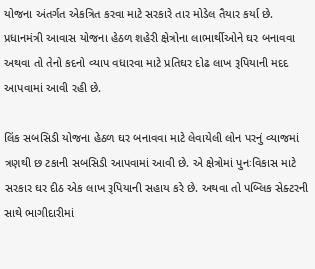યોજના અંતર્ગત એકત્રિત કરવા માટે સરકારે તાર મોડેલ તૈયાર કર્યા છે. પ્રધાનમંત્રી આવાસ યોજના હેઠળ શહેરી ક્ષેત્રોના લાભાર્થીઓને ઘર બનાવવા અથવા તો તેનો કદનો વ્યાપ વધારવા માટે પ્રતિઘર દોઢ લાખ રૂપિયાની મદદ આપવામાં આવી રહી છે.

લિંક સબસિડી યોજના હેઠળ ઘર બનાવવા માટે લેવાયેલી લોન પરનું વ્યાજમાં ત્રણથી છ ટકાની સબસિડી આપવામાં આવી છે. એ ક્ષેત્રોમાં પુનઃવિકાસ માટે સરકાર ઘર દીઠ એક લાખ રૂપિયાની સહાય કરે છે. અથવા તો પબ્લિક સેક્ટરની સાથે ભાગીદારીમાં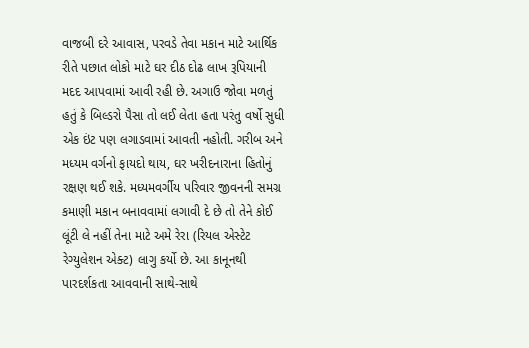વાજબી દરે આવાસ, પરવડે તેવા મકાન માટે આર્થિક રીતે પછાત લોકો માટે ઘર દીઠ દોઢ લાખ રૂપિયાની મદદ આપવામાં આવી રહી છે. અગાઉ જોવા મળતું હતું કે બિલ્ડરો પૈસા તો લઈ લેતા હતા પરંતુ વર્ષો સુધી એક ઇંટ પણ લગાડવામાં આવતી નહોતી. ગરીબ અને મધ્યમ વર્ગનો ફાયદો થાય, ઘર ખરીદનારાના હિતોનું રક્ષણ થઈ શકે. મધ્યમવર્ગીય પરિવાર જીવનની સમગ્ર કમાણી મકાન બનાવવામાં લગાવી દે છે તો તેને કોઈ લૂંટી લે નહીં તેના માટે અમે રેરા (રિયલ એસ્ટેટ રેગ્યુલેશન એક્ટ) લાગુ કર્યો છે. આ કાનૂનથી પારદર્શકતા આવવાની સાથે-સાથે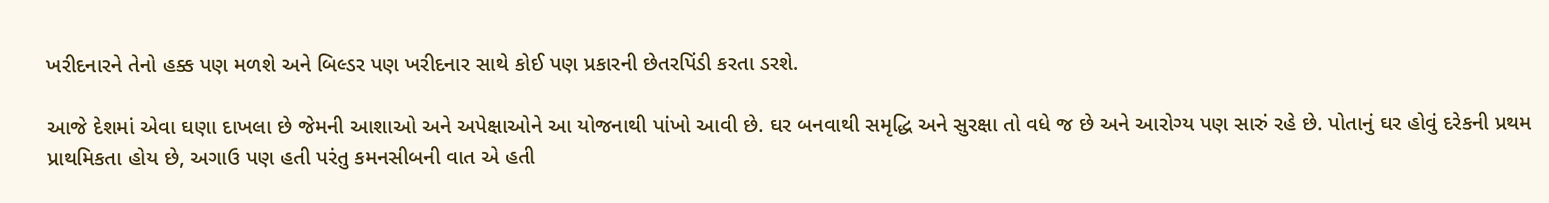ખરીદનારને તેનો હક્ક પણ મળશે અને બિલ્ડર પણ ખરીદનાર સાથે કોઈ પણ પ્રકારની છેતરપિંડી કરતા ડરશે.

આજે દેશમાં એવા ઘણા દાખલા છે જેમની આશાઓ અને અપેક્ષાઓને આ યોજનાથી પાંખો આવી છે. ઘર બનવાથી સમૃદ્ધિ અને સુરક્ષા તો વધે જ છે અને આરોગ્ય પણ સારું રહે છે. પોતાનું ઘર હોવું દરેકની પ્રથમ પ્રાથમિકતા હોય છે, અગાઉ પણ હતી પરંતુ કમનસીબની વાત એ હતી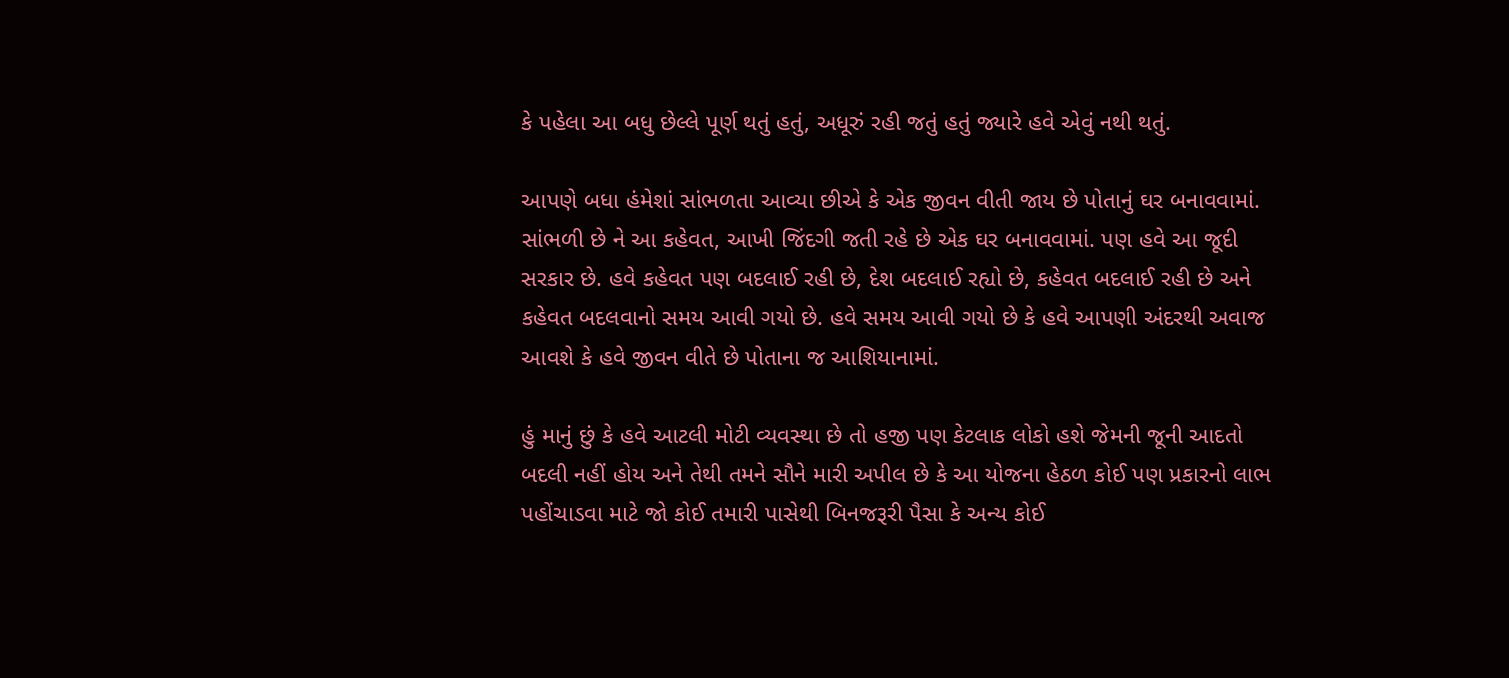કે પહેલા આ બધુ છેલ્લે પૂર્ણ થતું હતું, અધૂરું રહી જતું હતું જ્યારે હવે એવું નથી થતું.

આપણે બધા હંમેશાં સાંભળતા આવ્યા છીએ કે એક જીવન વીતી જાય છે પોતાનું ઘર બનાવવામાં. સાંભળી છે ને આ કહેવત, આખી જિંદગી જતી રહે છે એક ઘર બનાવવામાં. પણ હવે આ જૂદી સરકાર છે. હવે કહેવત પણ બદલાઈ રહી છે, દેશ બદલાઈ રહ્યો છે, કહેવત બદલાઈ રહી છે અને કહેવત બદલવાનો સમય આવી ગયો છે. હવે સમય આવી ગયો છે કે હવે આપણી અંદરથી અવાજ આવશે કે હવે જીવન વીતે છે પોતાના જ આશિયાનામાં.

હું માનું છું કે હવે આટલી મોટી વ્યવસ્થા છે તો હજી પણ કેટલાક લોકો હશે જેમની જૂની આદતો બદલી નહીં હોય અને તેથી તમને સૌને મારી અપીલ છે કે આ યોજના હેઠળ કોઈ પણ પ્રકારનો લાભ પહોંચાડવા માટે જો કોઈ તમારી પાસેથી બિનજરૂરી પૈસા કે અન્ય કોઈ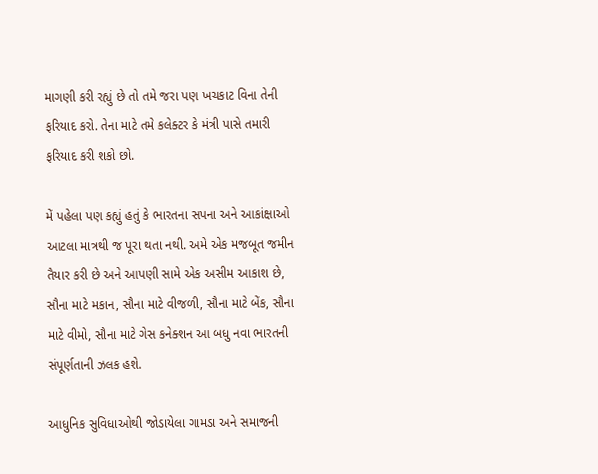માગણી કરી રહ્યું છે તો તમે જરા પણ ખચકાટ વિના તેની ફરિયાદ કરો. તેના માટે તમે કલેક્ટર કે મંત્રી પાસે તમારી ફરિયાદ કરી શકો છો.

મેં પહેલા પણ કહ્યું હતું કે ભારતના સપના અને આકાંક્ષાઓ આટલા માત્રથી જ પૂરા થતા નથી. અમે એક મજબૂત જમીન તૈયાર કરી છે અને આપણી સામે એક અસીમ આકાશ છે, સૌના માટે મકાન, સૌના માટે વીજળી, સૌના માટે બેંક, સૌના માટે વીમો, સૌના માટે ગેસ કનેક્શન આ બધુ નવા ભારતની સંપૂર્ણતાની ઝલક હશે.

આધુનિક સુવિધાઓથી જોડાયેલા ગામડા અને સમાજની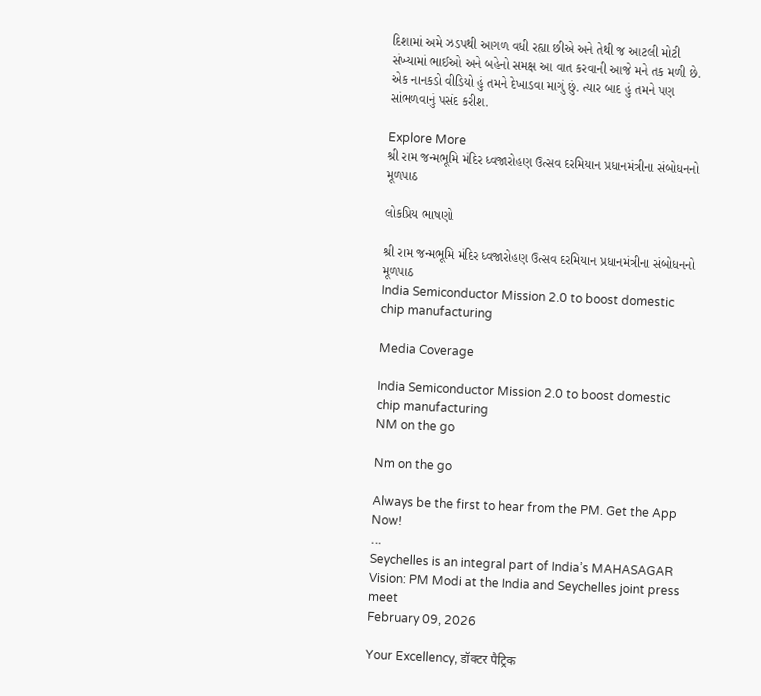દિશામાં અમે ઝડપથી આગળ વધી રહ્યા છીએ અને તેથી જ આટલી મોટી સંખ્યામાં ભાઈઓ અને બહેનો સમક્ષ આ વાત કરવાની આજે મને તક મળી છે. એક નાનકડો વીડિયો હું તમને દેખાડવા માગું છું. ત્યાર બાદ હું તમને પણ સાંભળવાનું પસંદ કરીશ.

Explore More
શ્રી રામ જન્મભૂમિ મંદિર ધ્વજારોહણ ઉત્સવ દરમિયાન પ્રધાનમંત્રીના સંબોધનનો મૂળપાઠ

લોકપ્રિય ભાષણો

શ્રી રામ જન્મભૂમિ મંદિર ધ્વજારોહણ ઉત્સવ દરમિયાન પ્રધાનમંત્રીના સંબોધનનો મૂળપાઠ
India Semiconductor Mission 2.0 to boost domestic chip manufacturing

Media Coverage

India Semiconductor Mission 2.0 to boost domestic chip manufacturing
NM on the go

Nm on the go

Always be the first to hear from the PM. Get the App Now!
...
Seychelles is an integral part of India’s MAHASAGAR Vision: PM Modi at the India and Seychelles joint press meet
February 09, 2026

Your Excellency, डॉक्टर पैट्रिक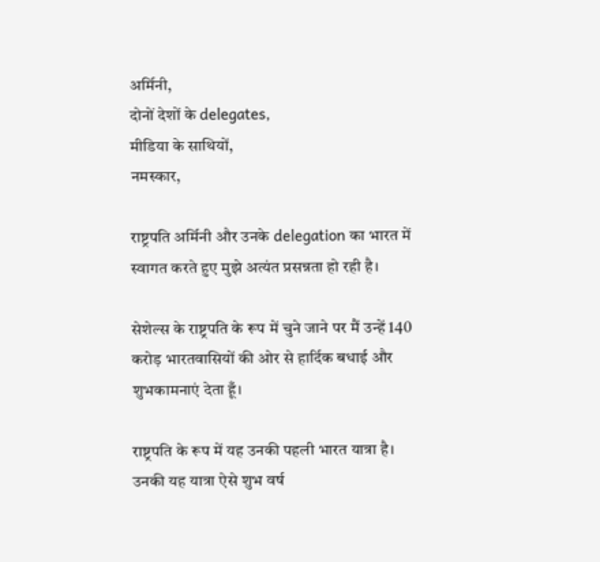अर्मिनी,
दोनों देशों के delegates,
मीडिया के साथियों,
नमस्कार,

राष्ट्रपति अर्मिनी और उनके delegation का भारत में स्वागत करते हुए मुझे अत्यंत प्रसन्नता हो रही है।

सेशेल्स के राष्ट्रपति के रूप में चुने जाने पर मैं उन्हें 140 करोड़ भारतवासियों की ओर से हार्दिक बधाई और शुभकामनाएं देता हूँ।

राष्ट्रपति के रूप में यह उनकी पहली भारत यात्रा है। उनकी यह यात्रा ऐसे शुभ वर्ष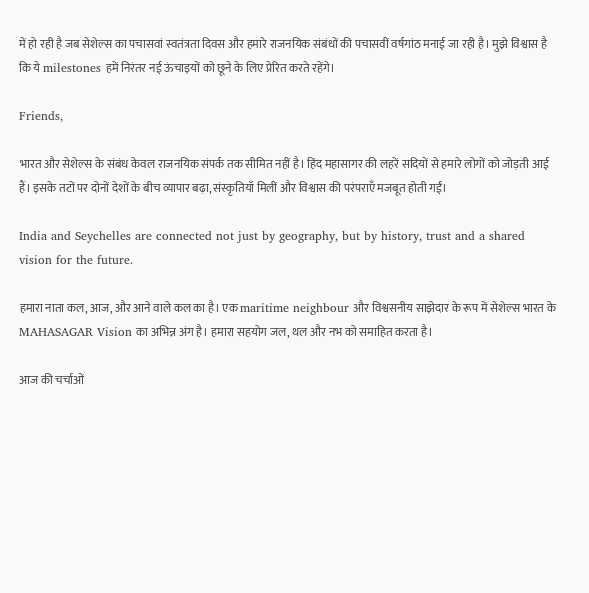में हो रही है जब सेशेल्स का पचासवां स्वतंत्रता दिवस और हमारे राजनयिक संबंधों की पचासवीं वर्षगांठ मनाई जा रही है। मुझे विश्वास है कि ये milestones हमें निरंतर नई ऊंचाइयों को छूने के लिए प्रेरित करते रहेंगे।

Friends,

भारत और सेशेल्स के संबंध केवल राजनयिक संपर्क तक सीमित नहीं है। हिंद महासागर की लहरें सदियों से हमारे लोगों को जोड़ती आई हैं। इसके तटों पर दोनों देशों के बीच व्यापार बढ़ा, संस्कृतियाँ मिलीं और विश्वास की परंपराएँ मजबूत होती गईं।

India and Seychelles are connected not just by geography, but by history, trust and a shared vision for the future.

हमारा नाता कल, आज, और आने वाले कल का है। एक maritime neighbour और विश्वसनीय साझेदार के रूप में सेशेल्स भारत के MAHASAGAR Vision का अभिन्न अंग है। हमारा सहयोग जल, थल और नभ को समाहित करता है।

आज की चर्चाओं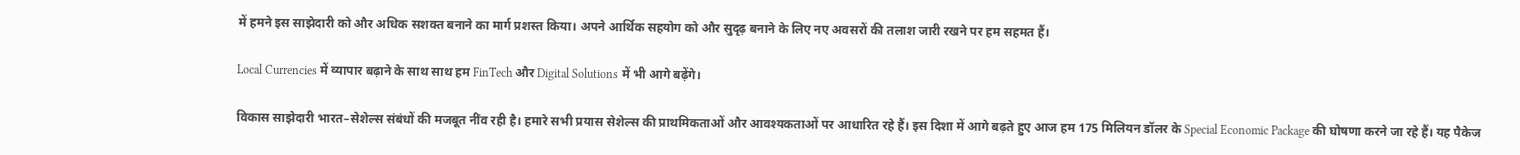में हमने इस साझेदारी को और अधिक सशक्त बनाने का मार्ग प्रशस्त किया। अपने आर्थिक सहयोग को और सुदृढ़ बनाने के लिए नए अवसरों की तलाश जारी रखने पर हम सहमत हैं।

Local Currencies में व्यापार बढ़ाने के साथ साथ हम FinTech और Digital Solutions में भी आगे बढ़ेंगे।

विकास साझेदारी भारत–सेशेल्स संबंधों की मजबूत नींव रही है। हमारे सभी प्रयास सेशेल्स की प्राथमिकताओं और आवश्यकताओं पर आधारित रहे हैं। इस दिशा में आगे बढ़ते हुए आज हम 175 मिलियन डॉलर के Special Economic Package की घोषणा करने जा रहे हैं। यह पैकेज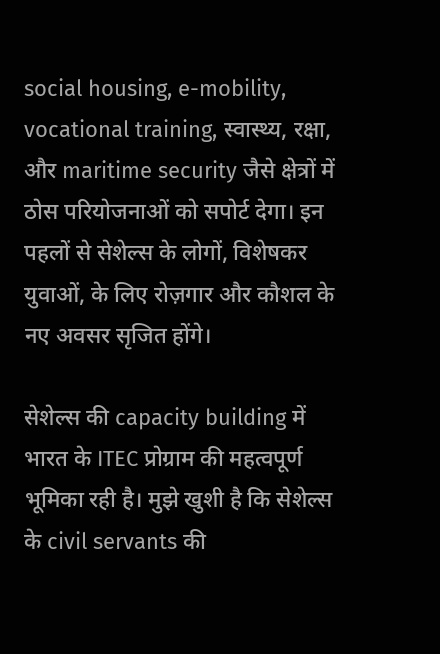social housing, e-mobility, vocational training, स्वास्थ्य, रक्षा, और maritime security जैसे क्षेत्रों में ठोस परियोजनाओं को सपोर्ट देगा। इन पहलों से सेशेल्स के लोगों, विशेषकर युवाओं, के लिए रोज़गार और कौशल के नए अवसर सृजित होंगे।

सेशेल्स की capacity building में भारत के ITEC प्रोग्राम की महत्वपूर्ण भूमिका रही है। मुझे खुशी है कि सेशेल्स के civil servants की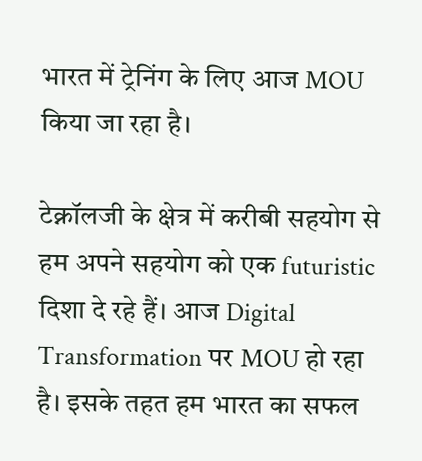भारत में ट्रेनिंग के लिए आज MOU किया जा रहा है।

टेक्नॉलजी के क्षेत्र में करीबी सहयोग से हम अपने सहयोग को एक futuristic दिशा दे रहे हैं। आज Digital Transformation पर MOU हो रहा है। इसके तहत हम भारत का सफल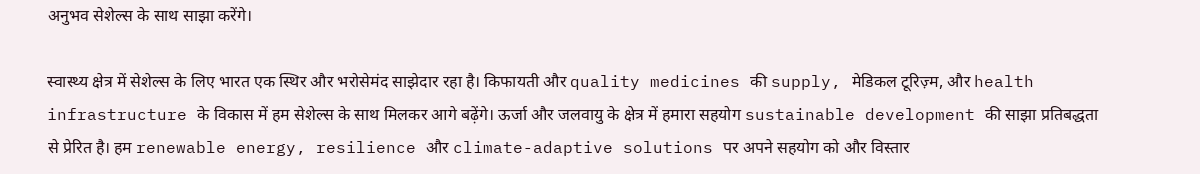अनुभव सेशेल्स के साथ साझा करेंगे।

स्वास्थ्य क्षेत्र में सेशेल्स के लिए भारत एक स्थिर और भरोसेमंद साझेदार रहा है। किफायती और quality medicines की supply, मेडिकल टूरिज़्म, और health infrastructure के विकास में हम सेशेल्स के साथ मिलकर आगे बढ़ेंगे। ऊर्जा और जलवायु के क्षेत्र में हमारा सहयोग sustainable development की साझा प्रतिबद्धता से प्रेरित है। हम renewable energy, resilience और climate-adaptive solutions पर अपने सहयोग को और विस्तार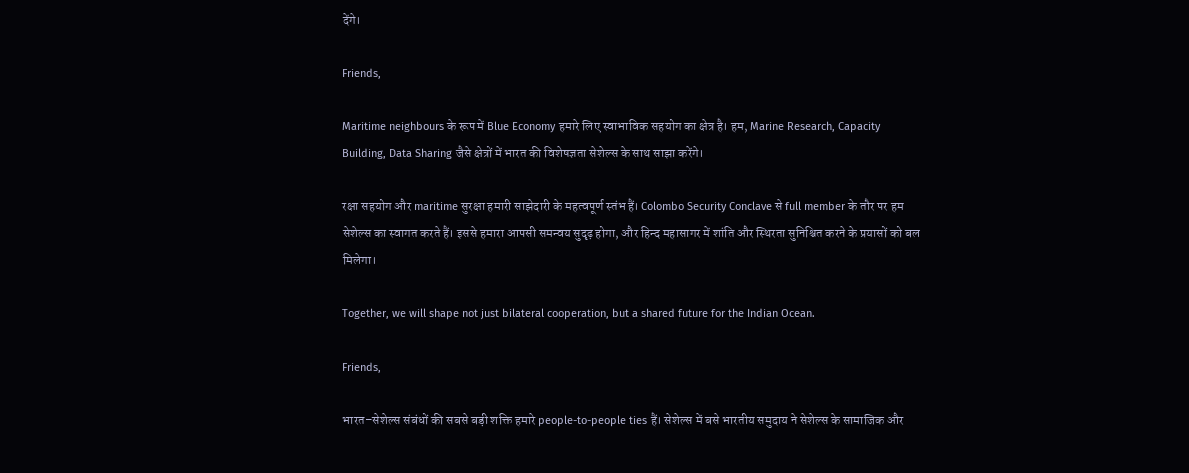देंगे।

Friends,

Maritime neighbours के रूप में Blue Economy हमारे लिए स्वाभाविक सहयोग का क्षेत्र है। हम, Marine Research, Capacity Building, Data Sharing जैसे क्षेत्रों में भारत की विशेषज्ञता सेशेल्स के साथ साझा करेंगे।

रक्षा सहयोग और maritime सुरक्षा हमारी साझेदारी के महत्वपूर्ण स्तंभ हैं। Colombo Security Conclave से full member के तौर पर हम सेशेल्स का स्वागत करते हैं। इससे हमारा आपसी समन्वय सुदृढ़ होगा, और हिन्द महासागर में शांति और स्थिरता सुनिश्चित करने के प्रयासों को बल मिलेगा।

Together, we will shape not just bilateral cooperation, but a shared future for the Indian Ocean.

Friends,

भारत–सेशेल्स संबंधों की सबसे बड़ी शक्ति हमारे people-to-people ties हैं। सेशेल्स में बसे भारतीय समुदाय ने सेशेल्स के सामाजिक और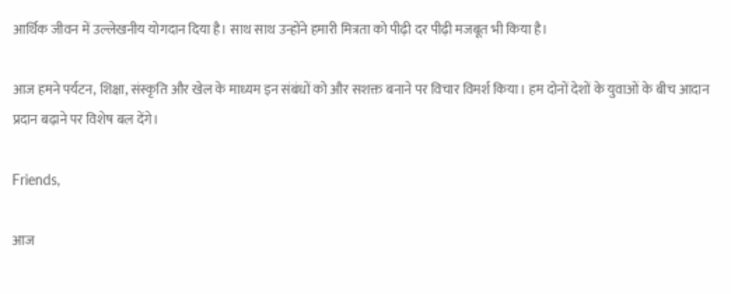आर्थिक जीवन में उल्लेखनीय योगदान दिया है। साथ साथ उन्होंने हमारी मित्रता को पीढ़ी दर पीढ़ी मजबूत भी किया है।

आज हमने पर्यटन, शिक्षा, संस्कृति और खेल के माध्यम इन संबंधों को और सशक्त बनाने पर विचार विमर्श किया। हम दोनों देशों के युवाओं के बीच आदान प्रदान बढ़ाने पर विशेष बल देंगे।

Friends,

आज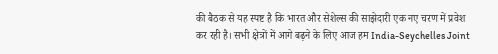की बैठक से यह स्पष्ट है कि भारत और सेशेल्स की साझेदारी एक नए चरण में प्रवेश कर रही है। सभी क्षेत्रों में आगे बढ़ने के लिए आज हम India-Seychelles Joint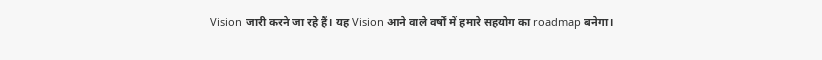Vision जारी करने जा रहे हैं। यह Vision आने वाले वर्षों में हमारे सहयोग का roadmap बनेगा।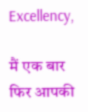Excellency,

मैं एक बार फिर आपकी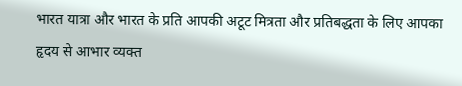भारत यात्रा और भारत के प्रति आपकी अटूट मित्रता और प्रतिबद्धता के लिए आपका हृदय से आभार व्यक्त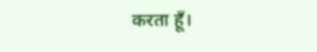करता हूँ।